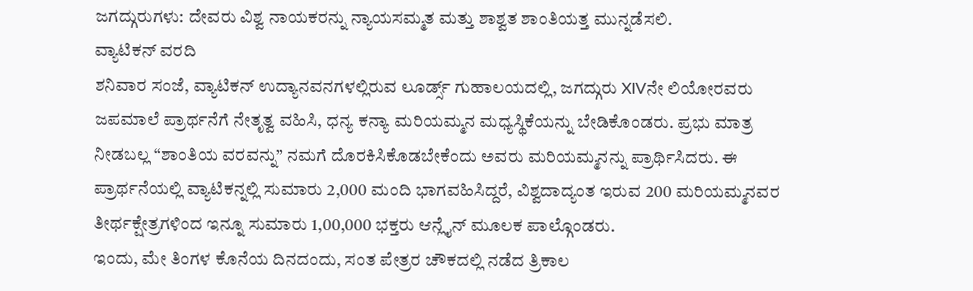ಜಗದ್ಗುರುಗಳು: ದೇವರು ವಿಶ್ವ ನಾಯಕರನ್ನು ನ್ಯಾಯಸಮ್ಮತ ಮತ್ತು ಶಾಶ್ವತ ಶಾಂತಿಯತ್ತ ಮುನ್ನಡೆಸಲಿ.
ವ್ಯಾಟಿಕನ್ ವರದಿ
ಶನಿವಾರ ಸಂಜೆ, ವ್ಯಾಟಿಕನ್ ಉದ್ಯಾನವನಗಳಲ್ಲಿರುವ ಲೂರ್ಡ್ಸ್ ಗುಹಾಲಯದಲ್ಲಿ, ಜಗದ್ಗುರು XIVನೇ ಲಿಯೋರವರು ಜಪಮಾಲೆ ಪ್ರಾರ್ಥನೆಗೆ ನೇತೃತ್ವ ವಹಿಸಿ, ಧನ್ಯ ಕನ್ಯಾ ಮರಿಯಮ್ಮನ ಮಧ್ಯಸ್ಥಿಕೆಯನ್ನು ಬೇಡಿಕೊಂಡರು. ಪ್ರಭು ಮಾತ್ರ ನೀಡಬಲ್ಲ “ಶಾಂತಿಯ ವರವನ್ನು” ನಮಗೆ ದೊರಕಿಸಿಕೊಡಬೇಕೆಂದು ಅವರು ಮರಿಯಮ್ಮನನ್ನು ಪ್ರಾರ್ಥಿಸಿದರು. ಈ ಪ್ರಾರ್ಥನೆಯಲ್ಲಿ ವ್ಯಾಟಿಕನ್ನಲ್ಲಿ ಸುಮಾರು 2,000 ಮಂದಿ ಭಾಗವಹಿಸಿದ್ದರೆ, ವಿಶ್ವದಾದ್ಯಂತ ಇರುವ 200 ಮರಿಯಮ್ಮನವರ ತೀರ್ಥಕ್ಷೇತ್ರಗಳಿಂದ ಇನ್ನೂ ಸುಮಾರು 1,00,000 ಭಕ್ತರು ಆನ್ಲೈನ್ ಮೂಲಕ ಪಾಲ್ಗೊಂಡರು.
ಇಂದು, ಮೇ ತಿಂಗಳ ಕೊನೆಯ ದಿನದಂದು, ಸಂತ ಪೇತ್ರರ ಚೌಕದಲ್ಲಿ ನಡೆದ ತ್ರಿಕಾಲ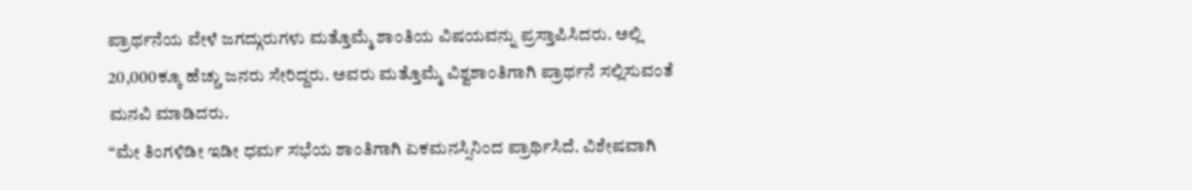ಪ್ರಾರ್ಥನೆಯ ವೇಳೆ ಜಗದ್ಗುರುಗಳು ಮತ್ತೊಮ್ಮೆ ಶಾಂತಿಯ ವಿಷಯವನ್ನು ಪ್ರಸ್ತಾಪಿಸಿದರು. ಅಲ್ಲಿ 20,000ಕ್ಕೂ ಹೆಚ್ಚು ಜನರು ಸೇರಿದ್ದರು. ಅವರು ಮತ್ತೊಮ್ಮೆ ವಿಶ್ವಶಾಂತಿಗಾಗಿ ಪ್ರಾರ್ಥನೆ ಸಲ್ಲಿಸುವಂತೆ ಮನವಿ ಮಾಡಿದರು.
“ಮೇ ತಿಂಗಳಿಡೀ ಇಡೀ ಧರ್ಮ ಸಭೆಯ ಶಾಂತಿಗಾಗಿ ಏಕಮನಸ್ಸಿನಿಂದ ಪ್ರಾರ್ಥಿಸಿದೆ. ವಿಶೇಷವಾಗಿ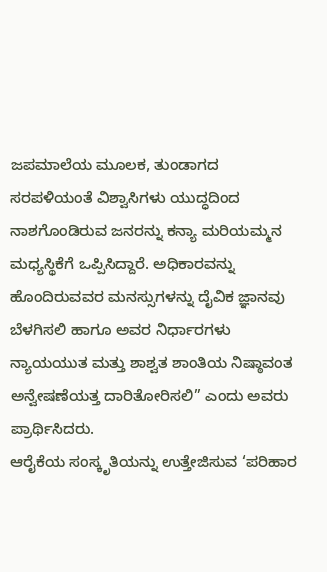ಜಪಮಾಲೆಯ ಮೂಲಕ, ತುಂಡಾಗದ ಸರಪಳಿಯಂತೆ ವಿಶ್ವಾಸಿಗಳು ಯುದ್ಧದಿಂದ ನಾಶಗೊಂಡಿರುವ ಜನರನ್ನು ಕನ್ಯಾ ಮರಿಯಮ್ಮನ ಮಧ್ಯಸ್ಥಿಕೆಗೆ ಒಪ್ಪಿಸಿದ್ದಾರೆ. ಅಧಿಕಾರವನ್ನು ಹೊಂದಿರುವವರ ಮನಸ್ಸುಗಳನ್ನು ದೈವಿಕ ಜ್ಞಾನವು ಬೆಳಗಿಸಲಿ ಹಾಗೂ ಅವರ ನಿರ್ಧಾರಗಳು ನ್ಯಾಯಯುತ ಮತ್ತು ಶಾಶ್ವತ ಶಾಂತಿಯ ನಿಷ್ಠಾವಂತ ಅನ್ವೇಷಣೆಯತ್ತ ದಾರಿತೋರಿಸಲಿ” ಎಂದು ಅವರು ಪ್ರಾರ್ಥಿಸಿದರು.
ಆರೈಕೆಯ ಸಂಸ್ಕೃತಿಯನ್ನು ಉತ್ತೇಜಿಸುವ ‘ಪರಿಹಾರ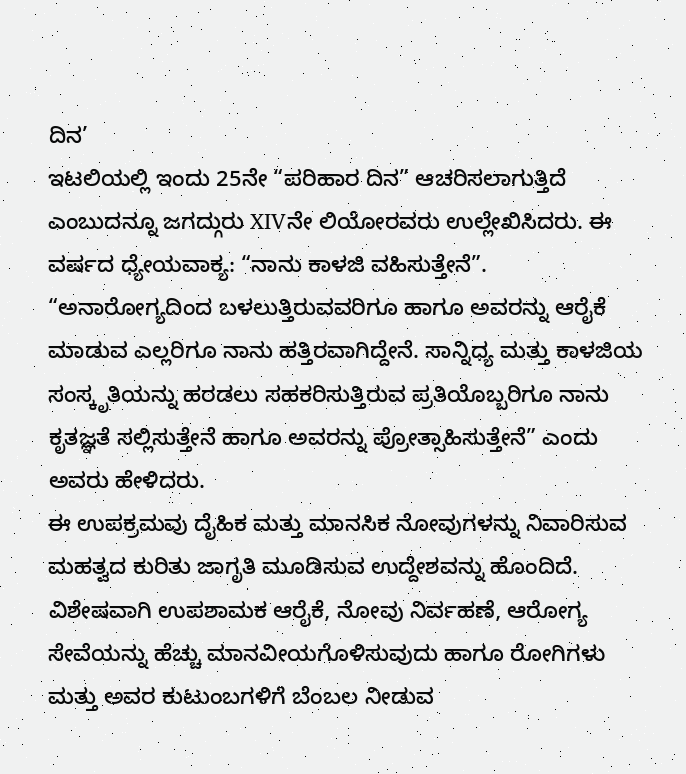ದಿನ’
ಇಟಲಿಯಲ್ಲಿ ಇಂದು 25ನೇ “ಪರಿಹಾರ ದಿನ” ಆಚರಿಸಲಾಗುತ್ತಿದೆ ಎಂಬುದನ್ನೂ ಜಗದ್ಗುರು XIVನೇ ಲಿಯೋರವರು ಉಲ್ಲೇಖಿಸಿದರು. ಈ ವರ್ಷದ ಧ್ಯೇಯವಾಕ್ಯ: “ನಾನು ಕಾಳಜಿ ವಹಿಸುತ್ತೇನೆ”.
“ಅನಾರೋಗ್ಯದಿಂದ ಬಳಲುತ್ತಿರುವವರಿಗೂ ಹಾಗೂ ಅವರನ್ನು ಆರೈಕೆ ಮಾಡುವ ಎಲ್ಲರಿಗೂ ನಾನು ಹತ್ತಿರವಾಗಿದ್ದೇನೆ. ಸಾನ್ನಿಧ್ಯ ಮತ್ತು ಕಾಳಜಿಯ ಸಂಸ್ಕೃತಿಯನ್ನು ಹರಡಲು ಸಹಕರಿಸುತ್ತಿರುವ ಪ್ರತಿಯೊಬ್ಬರಿಗೂ ನಾನು ಕೃತಜ್ಞತೆ ಸಲ್ಲಿಸುತ್ತೇನೆ ಹಾಗೂ ಅವರನ್ನು ಪ್ರೋತ್ಸಾಹಿಸುತ್ತೇನೆ” ಎಂದು ಅವರು ಹೇಳಿದರು.
ಈ ಉಪಕ್ರಮವು ದೈಹಿಕ ಮತ್ತು ಮಾನಸಿಕ ನೋವುಗಳನ್ನು ನಿವಾರಿಸುವ ಮಹತ್ವದ ಕುರಿತು ಜಾಗೃತಿ ಮೂಡಿಸುವ ಉದ್ದೇಶವನ್ನು ಹೊಂದಿದೆ. ವಿಶೇಷವಾಗಿ ಉಪಶಾಮಕ ಆರೈಕೆ, ನೋವು ನಿರ್ವಹಣೆ, ಆರೋಗ್ಯ ಸೇವೆಯನ್ನು ಹೆಚ್ಚು ಮಾನವೀಯಗೊಳಿಸುವುದು ಹಾಗೂ ರೋಗಿಗಳು ಮತ್ತು ಅವರ ಕುಟುಂಬಗಳಿಗೆ ಬೆಂಬಲ ನೀಡುವ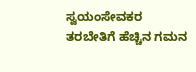ಸ್ವಯಂಸೇವಕರ ತರಬೇತಿಗೆ ಹೆಚ್ಚಿನ ಗಮನ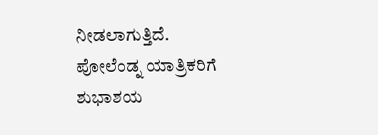ನೀಡಲಾಗುತ್ತಿದೆ.
ಪೋಲೆಂಡ್ನ ಯಾತ್ರಿಕರಿಗೆ ಶುಭಾಶಯ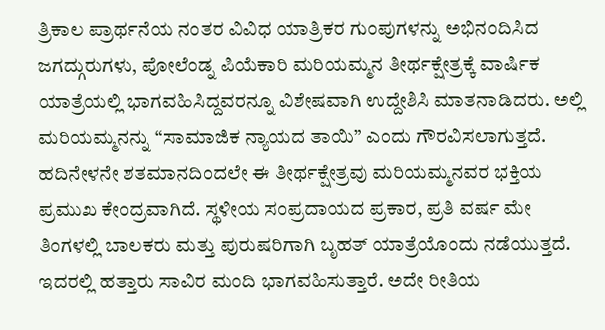ತ್ರಿಕಾಲ ಪ್ರಾರ್ಥನೆಯ ನಂತರ ವಿವಿಧ ಯಾತ್ರಿಕರ ಗುಂಪುಗಳನ್ನು ಅಭಿನಂದಿಸಿದ ಜಗದ್ಗುರುಗಳು, ಪೋಲೆಂಡ್ನ ಪಿಯೆಕಾರಿ ಮರಿಯಮ್ಮನ ತೀರ್ಥಕ್ಷೇತ್ರಕ್ಕೆ ವಾರ್ಷಿಕ ಯಾತ್ರೆಯಲ್ಲಿ ಭಾಗವಹಿಸಿದ್ದವರನ್ನೂ ವಿಶೇಷವಾಗಿ ಉದ್ದೇಶಿಸಿ ಮಾತನಾಡಿದರು. ಅಲ್ಲಿ ಮರಿಯಮ್ಮನನ್ನು “ಸಾಮಾಜಿಕ ನ್ಯಾಯದ ತಾಯಿ” ಎಂದು ಗೌರವಿಸಲಾಗುತ್ತದೆ.
ಹದಿನೇಳನೇ ಶತಮಾನದಿಂದಲೇ ಈ ತೀರ್ಥಕ್ಷೇತ್ರವು ಮರಿಯಮ್ಮನವರ ಭಕ್ತಿಯ ಪ್ರಮುಖ ಕೇಂದ್ರವಾಗಿದೆ. ಸ್ಥಳೀಯ ಸಂಪ್ರದಾಯದ ಪ್ರಕಾರ, ಪ್ರತಿ ವರ್ಷ ಮೇ ತಿಂಗಳಲ್ಲಿ ಬಾಲಕರು ಮತ್ತು ಪುರುಷರಿಗಾಗಿ ಬೃಹತ್ ಯಾತ್ರೆಯೊಂದು ನಡೆಯುತ್ತದೆ. ಇದರಲ್ಲಿ ಹತ್ತಾರು ಸಾವಿರ ಮಂದಿ ಭಾಗವಹಿಸುತ್ತಾರೆ. ಅದೇ ರೀತಿಯ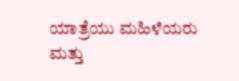ಯಾತ್ರೆಯು ಮಹಿಳೆಯರು ಮತ್ತು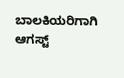ಬಾಲಕಿಯರಿಗಾಗಿ ಆಗಸ್ಟ್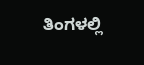ತಿಂಗಳಲ್ಲಿ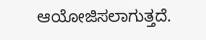ಆಯೋಜಿಸಲಾಗುತ್ತದೆ.